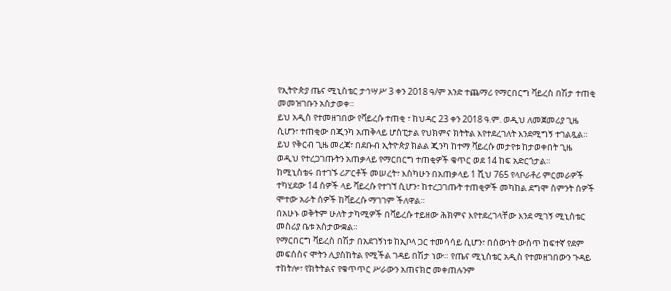የኢትዮጵያ ጤና ሚኒስቴር ታኅሣሥ 3 ቀን 2018 ዓ/ም አንድ ተጨማሪ የማርበርግ ቫይረስ በሽታ ተጠቂ መመዝገቡን አስታወቀ።
ይህ አዲስ የተመዘገበው የቫይረሱ ተጠቂ ፣ ከህዳር 23 ቀን 2018 ዓ.ም. ወዲህ ለመጀመሪያ ጊዜ ሲሆን፣ ተጠቂው በጂንካ አጠቅላይ ሆስፒታል የህክምና ክትትል እየተደረገለት እንደሚግኝ ተገልጿል።
ይህ የቅርብ ጊዜ መረጃ፣ በደቡብ ኢትዮጵያ ክልል ጂንካ ከተማ ቫይረሱ መታየቱ ከታወቀበት ጊዜ ወዲህ የተረጋገጡትን አጠቃላይ የማርበርግ ተጠቂዎች ቁጥር ወደ 14 ከፍ አድርጎታል።
ከሚኒስቴሩ በተገኙ ሪፖርቶች መሠረት፣ እስካሁን በአጠቃላይ 1 ሺህ 765 የላቦራቶሪ ምርመራዎች ተካሂደው 14 ሰዎች ላይ ቫይረሱ የተገኘ ሲሆን፣ ከተረጋገጡት ተጠቂዎች መካከል ደግሞ ስምንት ሰዎች ሞተው አራት ሰዎች ከቫይረሱ ማገገም ችለዋል።
በአሁኑ ወቅትም ሁለት ታካሚዎች በቫይረሱ ተይዘው ሕክምና እየተደረገላቸው እንደ ሚገኝ ሚኒስቴር መስሪያ ቤቱ አስታውቋል።
የማርበርግ ቫይረስ በሽታ በአደገኝነቱ ከኢቦላ ጋር ተመሳሳይ ሲሆን፣ በሰውነት ውስጥ ከፍተኛ የደም መፍሰስና ሞትን ሊያስከትል የሚችል ገዳይ በሽታ ነው። የጤና ሚኒስቴር አዲስ የተመዘገበውን ጉዳይ ተከትሎ፣ የክትትልና የቁጥጥር ሥራውን አጠናክሮ መቀጠሉንም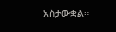አስታውቋል።